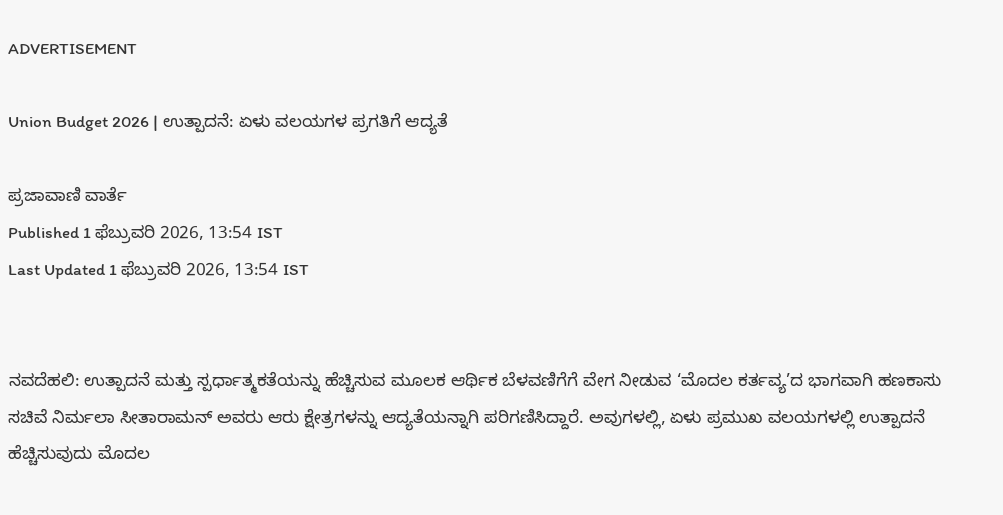ADVERTISEMENT

Union Budget 2026 | ಉತ್ಪಾದನೆ: ಏಳು ವಲಯಗಳ ಪ್ರಗತಿಗೆ ಆದ್ಯತೆ

ಪ್ರಜಾವಾಣಿ ವಾರ್ತೆ
Published 1 ಫೆಬ್ರುವರಿ 2026, 13:54 IST
Last Updated 1 ಫೆಬ್ರುವರಿ 2026, 13:54 IST


ನವದೆಹಲಿ: ಉತ್ಪಾದನೆ ಮತ್ತು ಸ್ಪರ್ಧಾತ್ಮಕತೆಯನ್ನು ಹೆಚ್ಚಿಸುವ ಮೂಲಕ ಆರ್ಥಿಕ ಬೆಳವಣಿಗೆಗೆ ವೇಗ ನೀಡುವ ‘ಮೊದಲ ಕರ್ತವ್ಯ’ದ ಭಾಗವಾಗಿ ಹಣಕಾಸು ಸಚಿವೆ ನಿರ್ಮಲಾ ಸೀತಾರಾಮನ್ ಅವರು ಆರು ಕ್ಷೇತ್ರಗಳನ್ನು ಆದ್ಯತೆಯನ್ನಾಗಿ ಪರಿಗಣಿಸಿದ್ದಾರೆ. ಅವುಗಳಲ್ಲಿ, ಏಳು ಪ್ರಮುಖ ವಲಯಗಳಲ್ಲಿ ಉತ್ಪಾದನೆ ಹೆಚ್ಚಿಸುವುದು ಮೊದಲ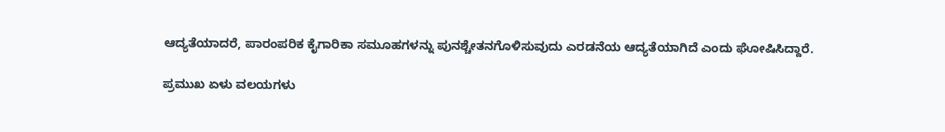ಆದ್ಯತೆಯಾದರೆ, ಪಾರಂಪರಿಕ ಕೈಗಾರಿಕಾ ಸಮೂಹಗಳನ್ನು ಪುನಶ್ಚೇತನಗೊಳಿಸುವುದು ಎರಡನೆಯ ಆದ್ಯತೆಯಾಗಿದೆ ಎಂದು ಘೋಷಿಸಿದ್ದಾರೆ.

ಪ್ರಮುಖ ಏಳು ವಲಯಗಳು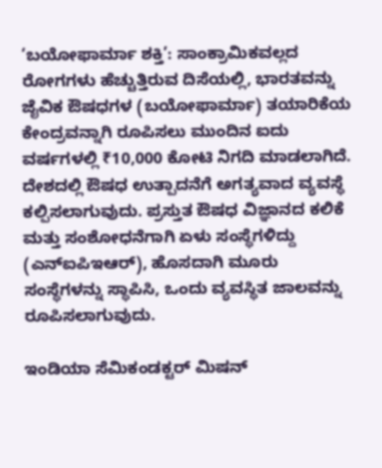‘ಬಯೋಫಾರ್ಮಾ ಶಕ್ತಿ’: ಸಾಂಕ್ರಾಮಿಕವಲ್ಲದ ರೋಗಗಳು ಹೆಚ್ಚುತ್ತಿರುವ ದಿಸೆಯಲ್ಲಿ, ಭಾರತವನ್ನು ಜೈವಿಕ ಔಷಧಗಳ (ಬಯೋಫಾರ್ಮಾ) ತಯಾರಿಕೆಯ ಕೇಂದ್ರವನ್ನಾಗಿ ರೂಪಿಸಲು ಮುಂದಿನ ಐದು ವರ್ಷಗಳಲ್ಲಿ ₹10,000 ಕೋಟಿ ನಿಗದಿ ಮಾಡಲಾಗಿದೆ. ದೇಶದಲ್ಲಿ ಔಷಧ ಉತ್ಪಾದನೆಗೆ ಅಗತ್ಯವಾದ ವ್ಯವಸ್ಥೆ ಕಲ್ಪಿಸಲಾಗುವುದು. ಪ್ರಸ್ತುತ ಔಷಧ ವಿಜ್ಞಾನದ ಕಲಿಕೆ ಮತ್ತು ಸಂಶೋಧನೆಗಾಗಿ ಏಳು ಸಂಸ್ಥೆಗಳಿದ್ದು (ಎನ್‌ಐಪಿಇಆರ್), ಹೊಸದಾಗಿ ಮೂರು ಸಂಸ್ಥೆಗಳನ್ನು ಸ್ಥಾಪಿಸಿ, ಒಂದು ವ್ಯವಸ್ಥಿತ ಜಾಲವನ್ನು ರೂಪಿಸಲಾಗುವುದು.

ಇಂಡಿಯಾ ಸೆಮಿಕಂಡಕ್ಟರ್ ಮಿಷನ್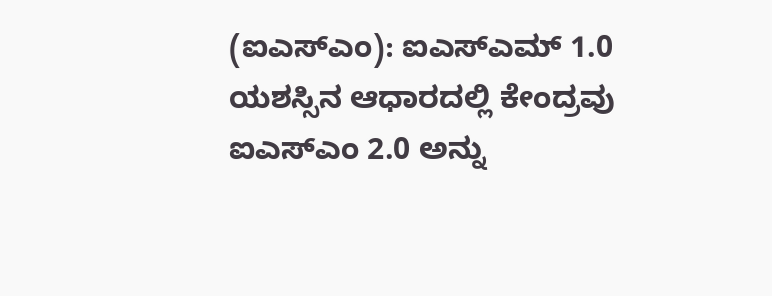(ಐಎಸ್‌ಎಂ): ಐಎಸ್‌ಎಮ್ 1.0 ಯಶಸ್ಸಿನ ಆಧಾರದಲ್ಲಿ ಕೇಂದ್ರವು ಐಎಸ್ಎಂ 2.0 ಅನ್ನು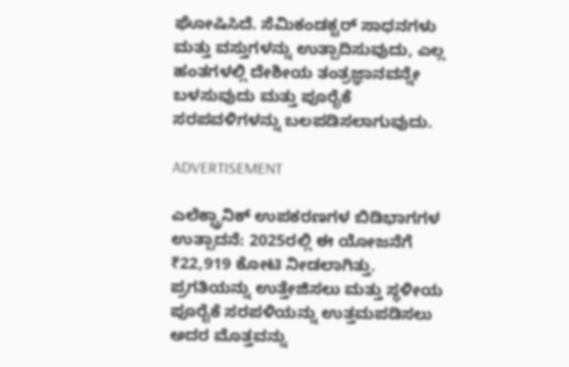ಘೋಷಿಸಿದೆ. ಸೆಮಿಕಂಡಕ್ಟರ್ ಸಾಧನಗಳು ಮತ್ತು ವಸ್ತುಗಳನ್ನು ಉತ್ಪಾದಿಸುವುದು, ಎಲ್ಲ ಹಂತಗಳಲ್ಲಿ ದೇಶೀಯ ತಂತ್ರಜ್ಞಾನವನ್ನೇ ಬಳಸುವುದು ಮತ್ತು ಪೂರೈಕೆ ಸರಪವಳಿಗಳನ್ನು ಬಲಪಡಿಸಲಾಗುವುದು.

ADVERTISEMENT

ಎಲೆಕ್ಟ್ರಾನಿಕ್ ಉಪಕರಣಗಳ ಬಿಡಿಭಾಗಗಳ ಉತ್ಪಾದನೆ: 2025ರಲ್ಲಿ ಈ ಯೋಜನೆಗೆ ₹22,919 ಕೋಟಿ ನೀಡಲಾಗಿತ್ತು. ಪ್ರಗತಿಯನ್ನು ಉತ್ತೇಜಿಸಲು ಮತ್ತು ಸ್ಥಳೀಯ ಪೂರೈಕೆ ಸರಪಳಿಯನ್ನು ಉತ್ತಮಪಡಿಸಲು ಅದರ ಮೊತ್ತವನ್ನು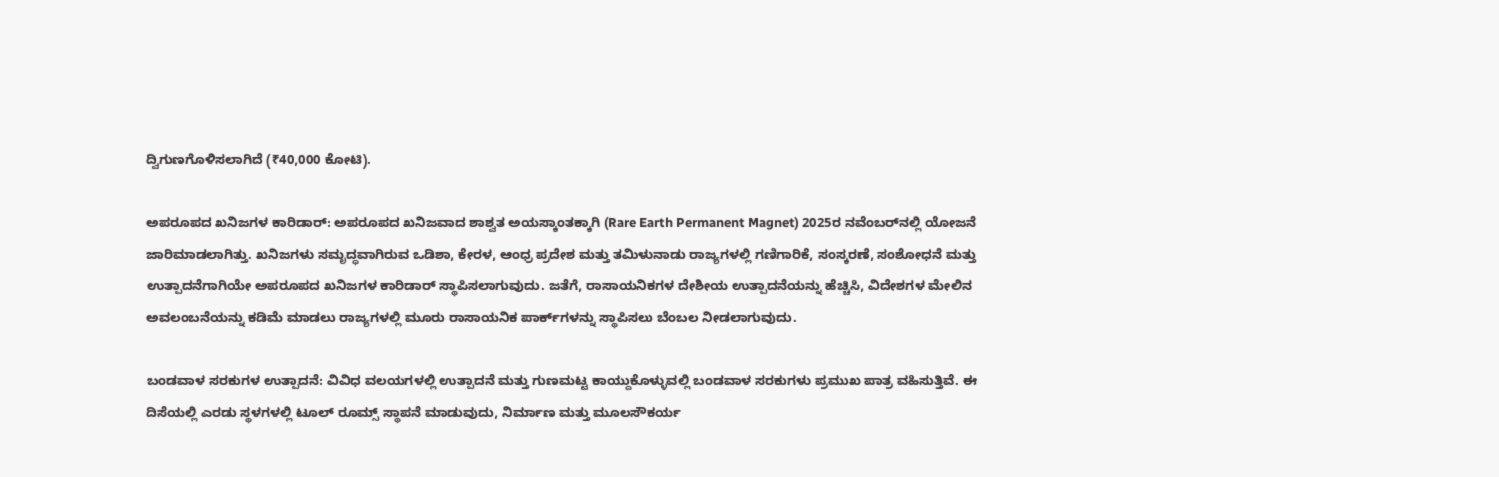ದ್ವಿಗುಣಗೊಳಿಸಲಾಗಿದೆ (₹40,000 ಕೋಟಿ).

ಅಪರೂಪದ ಖನಿಜಗಳ ಕಾರಿಡಾರ್: ಅಪರೂಪದ ಖನಿಜವಾದ ಶಾಶ್ವತ ಅಯಸ್ಕಾಂತಕ್ಕಾಗಿ (Rare Earth Permanent Magnet) 2025ರ ನವೆಂಬರ್‌ನಲ್ಲಿ ಯೋಜನೆ ಜಾರಿಮಾಡಲಾಗಿತ್ತು. ಖನಿಜಗಳು ಸಮೃದ್ಧವಾಗಿರುವ ಒಡಿಶಾ, ಕೇರಳ, ಆಂಧ್ರ ಪ್ರದೇಶ ಮತ್ತು ತಮಿಳುನಾಡು ರಾಜ್ಯಗಳಲ್ಲಿ ಗಣಿಗಾರಿಕೆ, ಸಂಸ್ಕರಣೆ, ಸಂಶೋಧನೆ ಮತ್ತು ಉತ್ಪಾದನೆಗಾಗಿಯೇ ಅಪರೂಪದ ಖನಿಜಗಳ ಕಾರಿಡಾರ್ ಸ್ಥಾಪಿಸಲಾಗುವುದು. ಜತೆಗೆ, ರಾಸಾಯನಿಕಗಳ ದೇಶೀಯ ಉತ್ಪಾದನೆಯನ್ನು ಹೆಚ್ಚಿಸಿ, ವಿದೇಶಗಳ ಮೇಲಿನ ಅವಲಂಬನೆಯನ್ನು ಕಡಿಮೆ ಮಾಡಲು ರಾಜ್ಯಗಳಲ್ಲಿ ಮೂರು ರಾಸಾಯನಿಕ ಪಾರ್ಕ್‌ಗಳನ್ನು ಸ್ಥಾಪಿಸಲು ಬೆಂಬಲ ನೀಡಲಾಗುವುದು.

ಬಂಡವಾಳ ಸರಕುಗಳ ಉತ್ಪಾದನೆ: ವಿವಿಧ ವಲಯಗಳಲ್ಲಿ ಉತ್ಪಾದನೆ ಮತ್ತು ಗುಣಮಟ್ಟ ಕಾಯ್ದುಕೊಳ್ಳುವಲ್ಲಿ ಬಂಡವಾಳ ಸರಕುಗಳು ‍ಪ್ರಮುಖ ಪಾತ್ರ ವಹಿಸುತ್ತಿವೆ. ಈ ದಿಸೆಯಲ್ಲಿ ಎರಡು ಸ್ಥಳಗಳಲ್ಲಿ ಟೂಲ್ ರೂಮ್ಸ್ ಸ್ಥಾಪನೆ ಮಾಡುವುದು, ನಿರ್ಮಾಣ ಮತ್ತು ಮೂಲಸೌಕರ್ಯ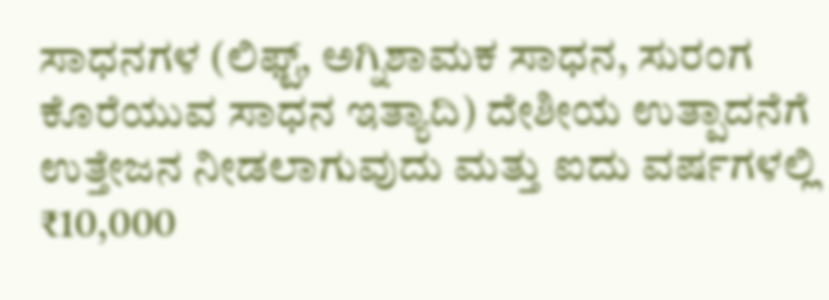ಸಾಧನಗಳ (ಲಿಫ್ಟ್, ಅಗ್ನಿಶಾಮಕ ಸಾಧನ, ಸುರಂಗ ಕೊರೆಯುವ ಸಾಧನ ಇತ್ಯಾದಿ) ದೇಶೀಯ ಉತ್ಪಾದನೆಗೆ ಉತ್ತೇಜನ ನೀಡಲಾಗುವುದು ಮತ್ತು ಐದು ವರ್ಷಗಳಲ್ಲಿ ₹10,000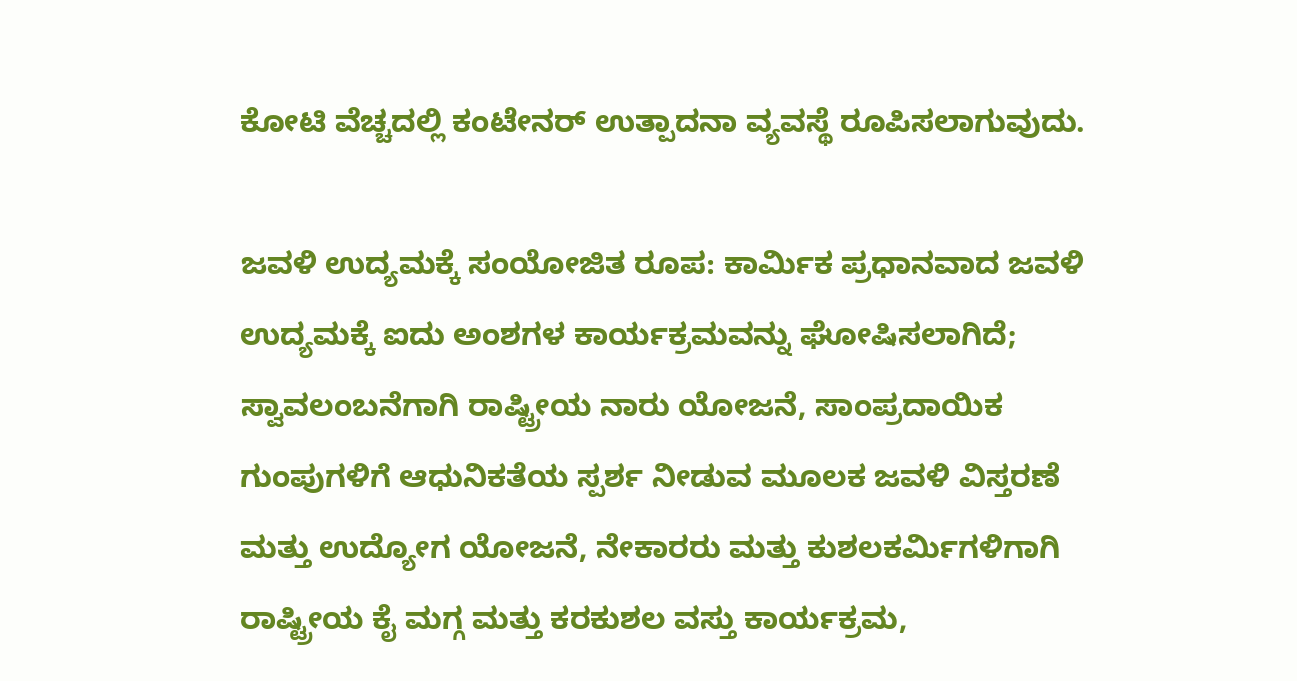ಕೋಟಿ ವೆಚ್ಚದಲ್ಲಿ ಕಂಟೇನರ್ ಉತ್ಪಾದನಾ ವ್ಯವಸ್ಥೆ ರೂಪಿಸಲಾಗುವುದು.

ಜವಳಿ ಉದ್ಯಮಕ್ಕೆ ಸಂಯೋಜಿತ ರೂಪ: ಕಾರ್ಮಿಕ ಪ್ರಧಾನವಾದ ಜವಳಿ ಉದ್ಯಮಕ್ಕೆ ಐದು ಅಂಶಗಳ ಕಾರ್ಯಕ್ರಮವನ್ನು ಘೋಷಿಸಲಾಗಿದೆ; ಸ್ವಾವಲಂಬನೆಗಾಗಿ ರಾಷ್ಟ್ರೀಯ ನಾರು ಯೋಜನೆ, ಸಾಂಪ್ರದಾಯಿಕ ಗುಂಪುಗಳಿಗೆ ಆಧುನಿಕತೆಯ ಸ್ಪರ್ಶ ನೀಡುವ ಮೂಲಕ ಜವಳಿ ವಿಸ್ತರಣೆ ಮತ್ತು ಉದ್ಯೋಗ ಯೋಜನೆ, ನೇಕಾರರು ಮತ್ತು ಕುಶಲಕರ್ಮಿಗಳಿಗಾಗಿ ರಾಷ್ಟ್ರೀಯ ಕೈ ಮಗ್ಗ ಮತ್ತು ಕರಕುಶಲ ವಸ್ತು ಕಾರ್ಯಕ್ರಮ,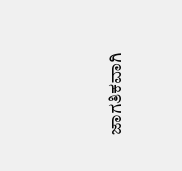ಜಾಗತಿಕವಾಗಿ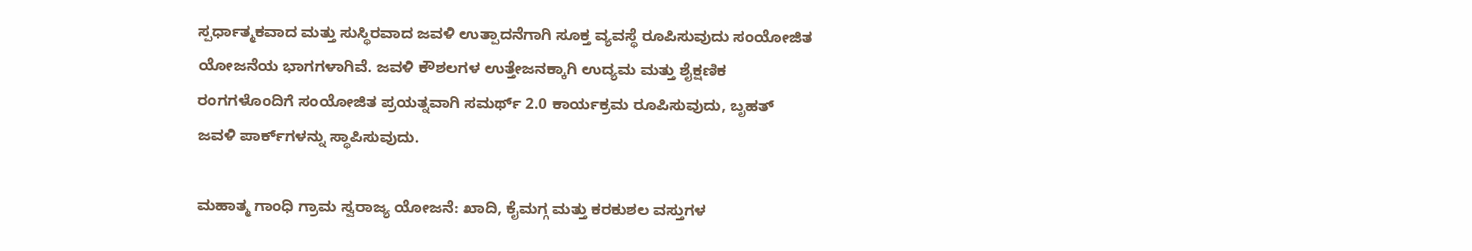ಸ್ಪರ್ಧಾತ್ಮಕವಾದ ಮತ್ತು ಸುಸ್ಥಿರವಾದ ಜವಳಿ ಉತ್ಪಾದನೆಗಾಗಿ ಸೂಕ್ತ ವ್ಯವಸ್ಥೆ ರೂಪಿಸುವುದು ಸಂಯೋಜಿತ ಯೋಜನೆಯ ಭಾಗಗಳಾಗಿವೆ. ಜವಳಿ ಕೌಶಲಗಳ ಉತ್ತೇಜನಕ್ಕಾಗಿ ಉದ್ಯಮ ಮತ್ತು ಶೈಕ್ಷಣಿಕ ರಂಗಗಳೊಂದಿಗೆ ಸಂಯೋಜಿತ ಪ್ರಯತ್ನವಾಗಿ ಸಮರ್ಥ್ 2.0 ಕಾರ್ಯಕ್ರಮ ರೂಪಿಸುವುದು, ಬೃಹತ್ ಜವಳಿ ಪಾರ್ಕ್‌ಗಳನ್ನು ಸ್ಥಾಪಿಸುವುದು.

ಮಹಾತ್ಮ ಗಾಂಧಿ ಗ್ರಾಮ ಸ್ವರಾಜ್ಯ ಯೋಜನೆ: ಖಾದಿ, ಕೈಮಗ್ಗ ಮತ್ತು ಕರಕುಶಲ ವಸ್ತುಗಳ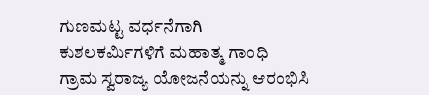ಗುಣಮಟ್ಟ ವರ್ಧನೆಗಾಗಿ ಕುಶಲಕರ್ಮಿಗಳಿಗೆ ಮಹಾತ್ಮ ಗಾಂಧಿ ಗ್ರಾಮ ಸ್ವರಾಜ್ಯ ಯೋಜನೆಯನ್ನು ಆರಂಭಿಸಿ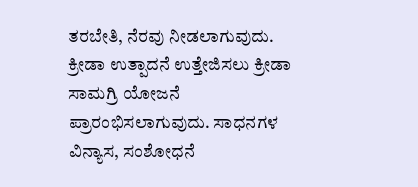ತರಬೇತಿ, ನೆರವು ನೀಡಲಾಗುವುದು. ಕ್ರೀಡಾ ಉತ್ಪಾದನೆ ಉತ್ತೇಜಿಸಲು ಕ್ರೀಡಾ ಸಾಮಗ್ರಿ ಯೋಜನೆ ಪ್ರಾರಂಭಿಸಲಾಗುವುದು. ಸಾಧನಗಳ ವಿನ್ಯಾಸ, ಸಂಶೋಧನೆ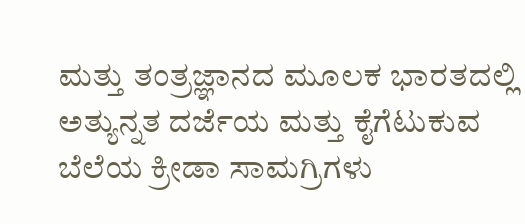ಮತ್ತು ತಂತ್ರಜ್ಞಾನದ ಮೂಲಕ ಭಾರತದಲ್ಲಿ ಅತ್ಯುನ್ನತ ದರ್ಜೆಯ ಮತ್ತು ಕೈಗೆಟುಕುವ ಬೆಲೆಯ ಕ್ರೀಡಾ ಸಾಮಗ್ರಿಗಳು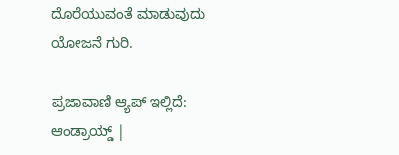ದೊರೆಯುವಂತೆ ಮಾಡುವುದು ಯೋಜನೆ ಗುರಿ.

ಪ್ರಜಾವಾಣಿ ಆ್ಯಪ್ ಇಲ್ಲಿದೆ: ಆಂಡ್ರಾಯ್ಡ್ |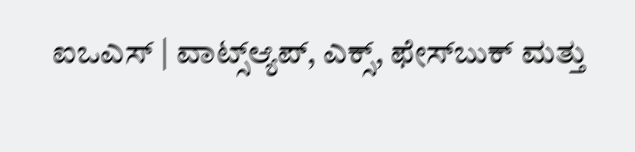ಐಒಎಸ್ | ವಾಟ್ಸ್ಆ್ಯಪ್, ಎಕ್ಸ್, ಫೇಸ್‌ಬುಕ್ ಮತ್ತು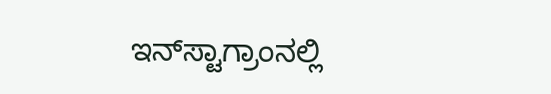ಇನ್‌ಸ್ಟಾಗ್ರಾಂನಲ್ಲಿ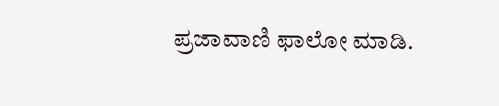ಪ್ರಜಾವಾಣಿ ಫಾಲೋ ಮಾಡಿ.